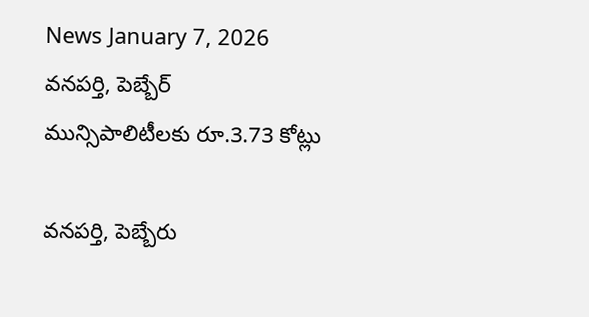News January 7, 2026
వనపర్తి, పెబ్బేర్ మున్సిపాలిటీలకు రూ.3.73 కోట్లు

వనపర్తి, పెబ్బేరు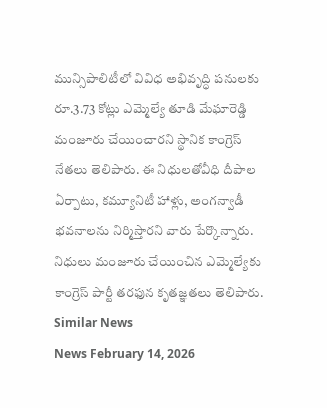మున్సిపాలిటీలో వివిధ అభివృద్ధి పనులకు రూ.3.73 కోట్లు ఎమ్మెల్యే తూడి మేఘారెడ్డి మంజూరు చేయించారని స్థానిక కాంగ్రెస్ నేతలు తెలిపారు. ఈ నిధులతోవీధి దీపాల ఏర్పాటు, కమ్యూనిటీ హాళ్లు, అంగన్వాడీ భవనాలను నిర్మిస్తారని వారు పేర్కొన్నారు. నిధులు మంజూరు చేయించిన ఎమ్మెల్యేకు కాంగ్రెస్ పార్టీ తరఫున కృతజ్ఞతలు తెలిపారు.
Similar News
News February 14, 2026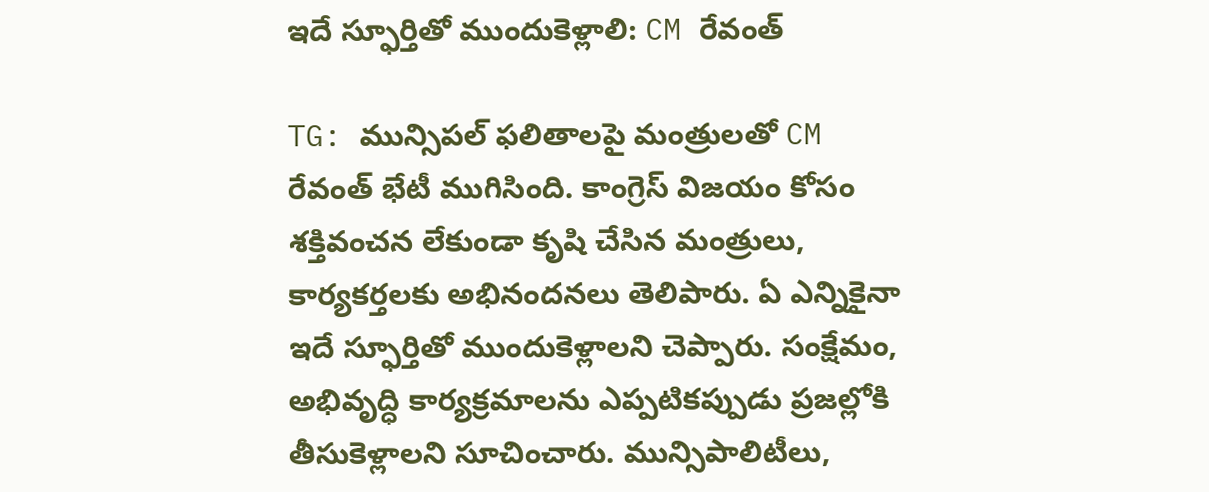ఇదే స్ఫూర్తితో ముందుకెళ్లాలి: CM రేవంత్

TG: మున్సిపల్ ఫలితాలపై మంత్రులతో CM రేవంత్ భేటీ ముగిసింది. కాంగ్రెస్ విజయం కోసం శక్తివంచన లేకుండా కృషి చేసిన మంత్రులు, కార్యకర్తలకు అభినందనలు తెలిపారు. ఏ ఎన్నికైనా ఇదే స్ఫూర్తితో ముందుకెళ్లాలని చెప్పారు. సంక్షేమం, అభివృద్ధి కార్యక్రమాలను ఎప్పటికప్పుడు ప్రజల్లోకి తీసుకెళ్లాలని సూచించారు. మున్సిపాలిటీలు,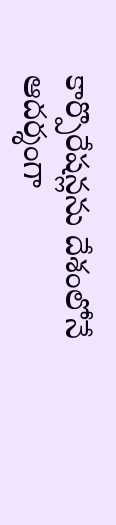కార్పొరేషన్లను దేశంలోనే ఆదర్శంగా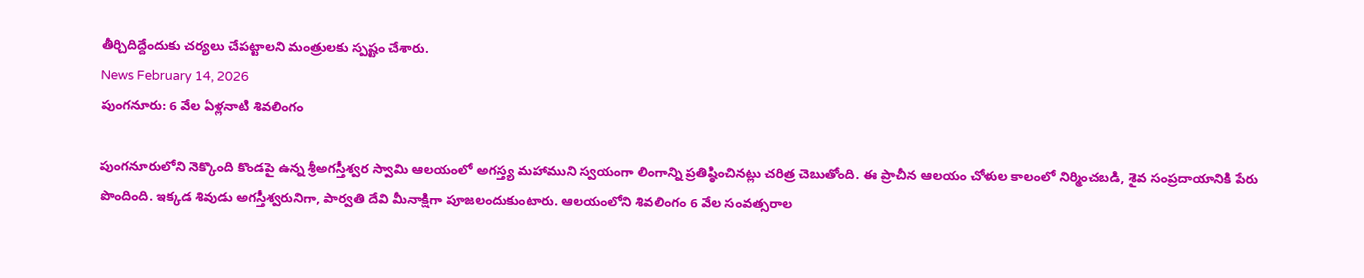తీర్చిదిద్దేందుకు చర్యలు చేపట్టాలని మంత్రులకు స్పష్టం చేశారు.
News February 14, 2026
పుంగనూరు: 6 వేల ఏళ్లనాటి శివలింగం

పుంగనూరులోని నెక్కొంది కొండపై ఉన్న శ్రీఅగస్తీశ్వర స్వామి ఆలయంలో అగస్త్య మహాముని స్వయంగా లింగాన్ని ప్రతిష్ఠించినట్లు చరిత్ర చెబుతోంది. ఈ ప్రాచీన ఆలయం చోళుల కాలంలో నిర్మించబడి, శైవ సంప్రదాయానికి పేరు పొందింది. ఇక్కడ శివుడు అగస్తీశ్వరునిగా, పార్వతి దేవి మీనాక్షిగా పూజలందుకుంటారు. ఆలయంలోని శివలింగం 6 వేల సంవత్సరాల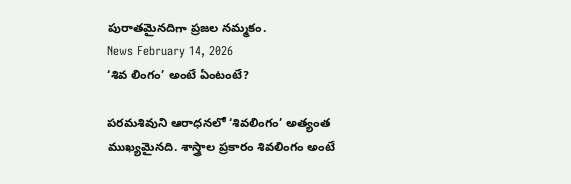పురాతమైనదిగా ప్రజల నమ్మకం.
News February 14, 2026
‘శివ లింగం’ అంటే ఏంటంటే?

పరమశివుని ఆరాధనలో ‘శివలింగం’ అత్యంత ముఖ్యమైనది. శాస్త్రాల ప్రకారం శివలింగం అంటే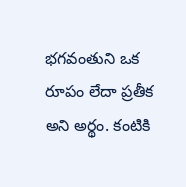భగవంతుని ఒక రూపం లేదా ప్రతీక అని అర్థం. కంటికి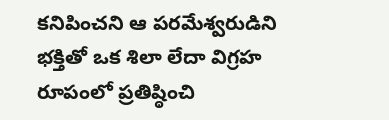కనిపించని ఆ పరమేశ్వరుడిని భక్తితో ఒక శిలా లేదా విగ్రహ రూపంలో ప్రతిష్ఠించి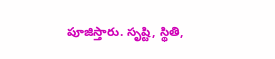పూజిస్తారు. సృష్టి, స్థితి,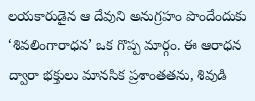లయకారుడైన ఆ దేవుని అనుగ్రహం పొందేందుకు ‘శివలింగారాధన’ ఒక గొప్ప మార్గం. ఈ ఆరాధన ద్వారా భక్తులు మానసిక ప్రశాంతతను, శివుడి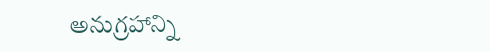అనుగ్రహాన్ని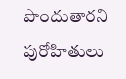పొందుతారని పురోహితులు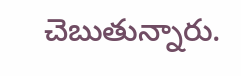చెబుతున్నారు.